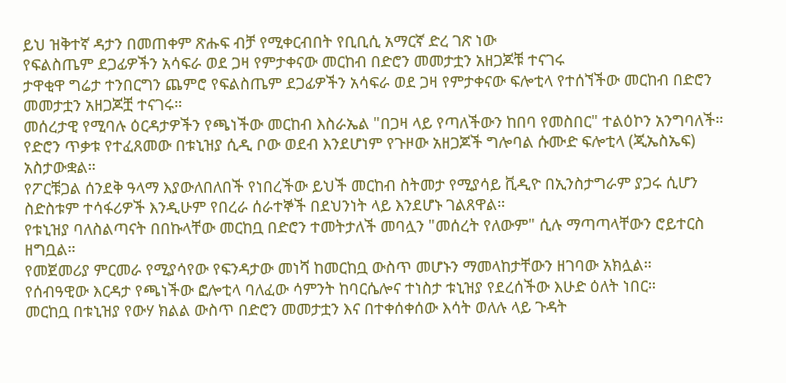ይህ ዝቅተኛ ዳታን በመጠቀም ጽሑፍ ብቻ የሚቀርብበት የቢቢሲ አማርኛ ድረ ገጽ ነው
የፍልስጤም ደጋፊዎችን አሳፍራ ወደ ጋዛ የምታቀናው መርከብ በድሮን መመታቷን አዘጋጆቹ ተናገሩ
ታዋቂዋ ግሬታ ተንበርግን ጨምሮ የፍልስጤም ደጋፊዎችን አሳፍራ ወደ ጋዛ የምታቀናው ፍሎቲላ የተሰኘችው መርከብ በድሮን መመታቷን አዘጋጆቿ ተናገሩ።
መሰረታዊ የሚባሉ ዕርዳታዎችን የጫነችው መርከብ እስራኤል "በጋዛ ላይ የጣለችውን ከበባ የመስበር" ተልዕኮን አንግባለች።
የድሮን ጥቃቱ የተፈጸመው በቱኒዝያ ሲዲ ቦው ወደብ እንደሆነም የጉዞው አዘጋጆች ግሎባል ሱሙድ ፍሎቲላ (ጂኤስኤፍ) አስታውቋል።
የፖርቹጋል ሰንደቅ ዓላማ እያውለበለበች የነበረችው ይህች መርከብ ስትመታ የሚያሳይ ቪዲዮ በኢንስታግራም ያጋሩ ሲሆን ስድስቱም ተሳፋሪዎች እንዲሁም የበረራ ሰራተኞች በደህንነት ላይ እንደሆኑ ገልጸዋል።
የቱኒዝያ ባለስልጣናት በበኩላቸው መርከቧ በድሮን ተመትታለች መባሏን "መሰረት የለውም" ሲሉ ማጣጣላቸውን ሮይተርስ ዘግቧል።
የመጀመሪያ ምርመራ የሚያሳየው የፍንዳታው መነሻ ከመርከቧ ውስጥ መሆኑን ማመላከታቸውን ዘገባው አክሏል።
የሰብዓዊው እርዳታ የጫነችው ፎሎቲላ ባለፈው ሳምንት ከባርሴሎና ተነስታ ቱኒዝያ የደረሰችው እሁድ ዕለት ነበር።
መርከቧ በቱኒዝያ የውሃ ክልል ውስጥ በድሮን መመታቷን እና በተቀሰቀሰው እሳት ወለሉ ላይ ጉዳት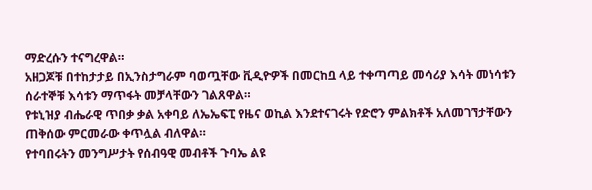ማድረሱን ተናግረዋል።
አዘጋጆቹ በተከታታይ በኢንስታግራም ባወጧቸው ቪዲዮዎች በመርከቧ ላይ ተቀጣጣይ መሳሪያ እሳት መነሳቱን ሰራተኞቹ እሳቱን ማጥፋት መቻላቸውን ገልጸዋል።
የቱኒዝያ ብሔራዊ ጥበቃ ቃል አቀባይ ለኤኤፍፒ የዜና ወኪል እንደተናገሩት የድሮን ምልክቶች አለመገኘታቸውን ጠቅሰው ምርመራው ቀጥሏል ብለዋል።
የተባበሩትን መንግሥታት የሰብዓዊ መብቶች ጉባኤ ልዩ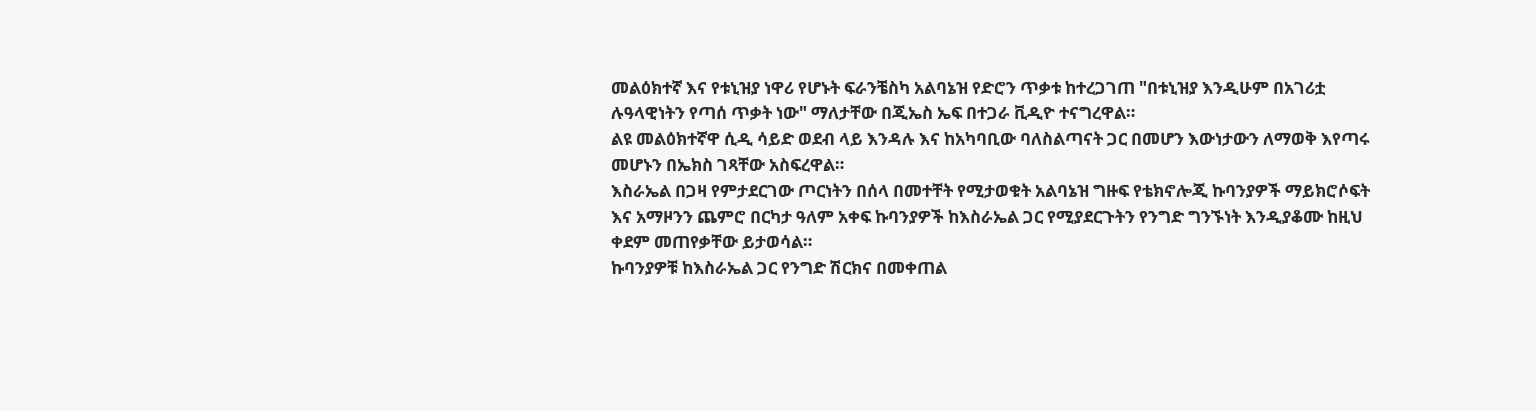መልዕክተኛ እና የቱኒዝያ ነዋሪ የሆኑት ፍራንቼስካ አልባኔዝ የድሮን ጥቃቱ ከተረጋገጠ "በቱኒዝያ እንዲሁም በአገሪቷ ሉዓላዊነትን የጣሰ ጥቃት ነው" ማለታቸው በጂኤስ ኤፍ በተጋራ ቪዲዮ ተናግረዋል።
ልዩ መልዕክተኛዋ ሲዲ ሳይድ ወደብ ላይ እንዳሉ እና ከአካባቢው ባለስልጣናት ጋር በመሆን እውነታውን ለማወቅ እየጣሩ መሆኑን በኤክስ ገጻቸው አስፍረዋል።
እስራኤል በጋዛ የምታደርገው ጦርነትን በሰላ በመተቸት የሚታወቁት አልባኔዝ ግዙፍ የቴክኖሎጂ ኩባንያዎች ማይክሮሶፍት እና አማዞንን ጨምሮ በርካታ ዓለም አቀፍ ኩባንያዎች ከእስራኤል ጋር የሚያደርጉትን የንግድ ግንኙነት እንዲያቆሙ ከዚህ ቀደም መጠየቃቸው ይታወሳል።
ኩባንያዎቹ ከእስራኤል ጋር የንግድ ሽርክና በመቀጠል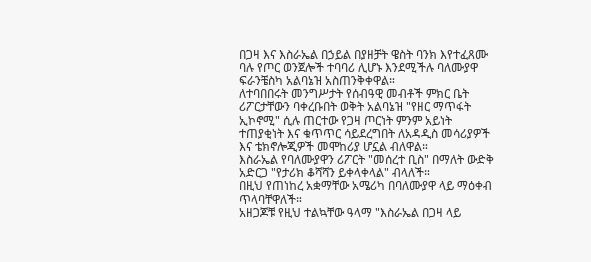በጋዛ እና እስራኤል በኃይል በያዘቻት ዌስት ባንክ እየተፈጸሙ ባሉ የጦር ወንጀሎች ተባባሪ ሊሆኑ እንደሚችሉ ባለሙያዋ ፍራንቼስካ አልባኔዝ አስጠንቅቀዋል።
ለተባበበሩት መንግሥታት የሰብዓዊ መብቶች ምክር ቤት ሪፖርታቸውን ባቀረቡበት ወቅት አልባኔዝ "የዘር ማጥፋት ኢኮኖሚ" ሲሉ ጠርተው የጋዛ ጦርነት ምንም አይነት ተጠያቂነት እና ቁጥጥር ሳይደረግበት ለአዳዲስ መሳሪያዎች እና ቴክኖሎጂዎች መሞከሪያ ሆኗል ብለዋል።
እስራኤል የባለሙያዋን ሪፖርት "መሰረተ ቢስ" በማለት ውድቅ አድርጋ "የታሪክ ቆሻሻን ይቀላቀላል" ብላለች።
በዚህ የጠነከረ አቋማቸው አሜሪካ በባለሙያዋ ላይ ማዕቀብ ጥላባቸዋለች።
አዘጋጆቹ የዚህ ተልኳቸው ዓላማ "እስራኤል በጋዛ ላይ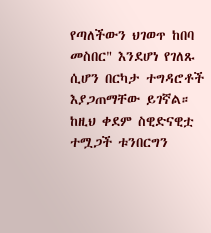የጣለችውን ህገወጥ ከበባ መስበር" እንደሆነ የገለጹ ሲሆን በርካታ ተግዳሮቶች እያጋጠማቸው ይገኛል።
ከዚህ ቀደም ስዊድናዊቷ ተሟጋች ቱንበርግን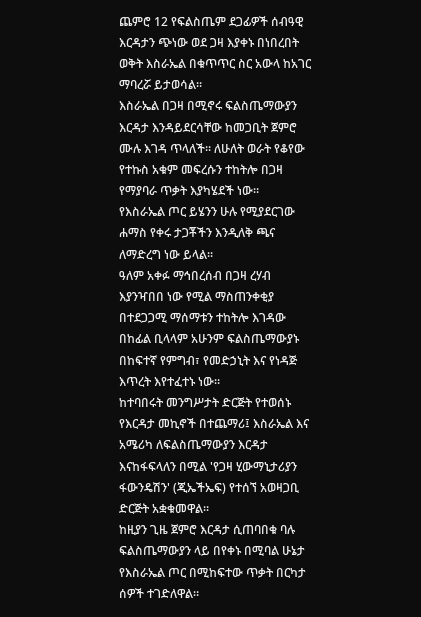ጨምሮ 12 የፍልስጤም ደጋፊዎች ሰብዓዊ እርዳታን ጭነው ወደ ጋዛ እያቀኑ በነበረበት ወቅት እስራኤል በቁጥጥር ስር አውላ ከአገር ማባረሯ ይታወሳል።
እስራኤል በጋዛ በሚኖሩ ፍልስጤማውያን እርዳታ እንዳይደርሳቸው ከመጋቢት ጀምሮ ሙሉ እገዳ ጥላለች። ለሁለት ወራት የቆየው የተኩስ አቁም መፍረሱን ተከትሎ በጋዛ የማያባራ ጥቃት እያካሄደች ነው።
የእስራኤል ጦር ይሄንን ሁሉ የሚያደርገው ሐማስ የቀሩ ታጋቾችን እንዲለቅ ጫና ለማድረግ ነው ይላል።
ዓለም አቀፉ ማኅበረሰብ በጋዛ ረሃብ እያንዣበበ ነው የሚል ማስጠንቀቂያ በተደጋጋሚ ማሰማቱን ተከትሎ እገዳው በከፊል ቢላላም አሁንም ፍልስጤማውያኑ በከፍተኛ የምግብ፣ የመድኃኒት እና የነዳጅ እጥረት እየተፈተኑ ነው።
ከተባበሩት መንግሥታት ድርጅት የተወሰኑ የእርዳታ መኪኖች በተጨማሪ፤ እስራኤል እና አሜሪካ ለፍልስጤማውያን እርዳታ እናከፋፍላለን በሚል 'የጋዛ ሂውማኒታሪያን ፋውንዴሽን' (ጂኤችኤፍ) የተሰኘ አወዛጋቢ ድርጅት አቋቁመዋል።
ከዚያን ጊዜ ጀምሮ እርዳታ ሲጠባበቁ ባሉ ፍልስጤማውያን ላይ በየቀኑ በሚባል ሁኔታ የእስራኤል ጦር በሚከፍተው ጥቃት በርካታ ሰዎች ተገድለዋል።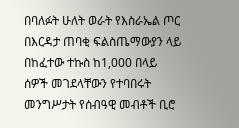በባለፉት ሁለት ወራት የእስራኤል ጦር በእርዳታ ጠባቂ ፍልስጤማውያን ላይ በከፈተው ተኩስ ከ1,000 በላይ ሰዎች መገደላቸውን የተባበሩት መንግሥታት የሰብዓዊ መብቶች ቢሮ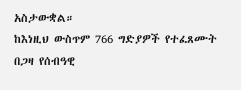አስታውቋል።
ከእነዚህ ውስጥም 766 ግድያዎች የተፈጸሙት በጋዛ የሰብዓዊ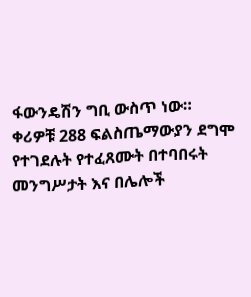ፋውንዴሽን ግቢ ውስጥ ነው።
ቀሪዎቹ 288 ፍልስጤማውያን ደግሞ የተገደሉት የተፈጸሙት በተባበሩት መንግሥታት እና በሌሎች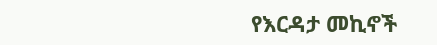የእርዳታ መኪኖች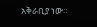አቅራቢያ ነው።